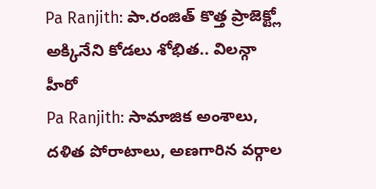Pa Ranjith: పా.రంజిత్ కొత్త ప్రాజెక్ట్లో అక్కినేని కోడలు శోభిత.. విలన్గా హీరో
Pa Ranjith: సామాజిక అంశాలు, దళిత పోరాటాలు, అణగారిన వర్గాల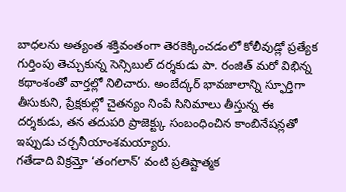బాధలను అత్యంత శక్తివంతంగా తెరకెక్కించడంలో కోలీవుడ్లో ప్రత్యేక గుర్తింపు తెచ్చుకున్న సెన్సిబుల్ దర్శకుడు పా. రంజిత్ మరో విభిన్న కథాంశంతో వార్తల్లో నిలిచారు. అంబేద్కర్ భావజాలాన్ని స్ఫూర్తిగా తీసుకుని, ప్రేక్షకుల్లో చైతన్యం నింపే సినిమాలు తీస్తున్న ఈ దర్శకుడు, తన తదుపరి ప్రాజెక్ట్కు సంబంధించిన కాంబినేషన్లతో ఇప్పుడు చర్చనీయాంశమయ్యారు.
గతేడాది విక్రమ్తో ‘తంగలాన్’ వంటి ప్రతిష్టాత్మక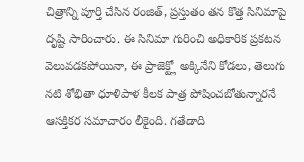చిత్రాన్ని పూర్తి చేసిన రంజిత్, ప్రస్తుతం తన కొత్త సినిమాపై దృష్టి సారించారు. ఈ సినిమా గురించి అధికారిక ప్రకటన వెలువడకపోయినా, ఈ ప్రాజెక్ట్లో అక్కినేని కోడలు, తెలుగు నటి శోభితా ధూళిపాళ కీలక పాత్ర పోషించబోతున్నారనే ఆసక్తికర సమాచారం లీకైంది. గతేడాది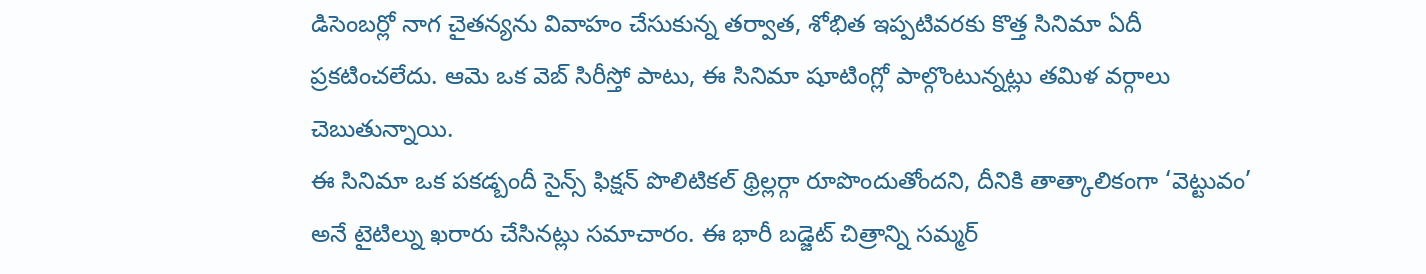డిసెంబర్లో నాగ చైతన్యను వివాహం చేసుకున్న తర్వాత, శోభిత ఇప్పటివరకు కొత్త సినిమా ఏదీ ప్రకటించలేదు. ఆమె ఒక వెబ్ సిరీస్తో పాటు, ఈ సినిమా షూటింగ్లో పాల్గొంటున్నట్లు తమిళ వర్గాలు చెబుతున్నాయి.
ఈ సినిమా ఒక పకడ్బందీ సైన్స్ ఫిక్షన్ పొలిటికల్ థ్రిల్లర్గా రూపొందుతోందని, దీనికి తాత్కాలికంగా ‘వెట్టువం’ అనే టైటిల్ను ఖరారు చేసినట్లు సమాచారం. ఈ భారీ బడ్జెట్ చిత్రాన్ని సమ్మర్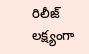రిలీజ్ లక్ష్యంగా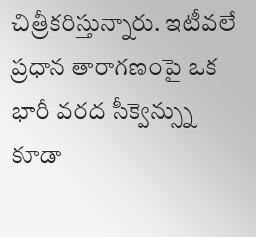చిత్రీకరిస్తున్నారు. ఇటీవలే ప్రధాన తారాగణంపై ఒక భారీ వరద సీక్వెన్స్ను కూడా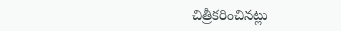చిత్రీకరించినట్లు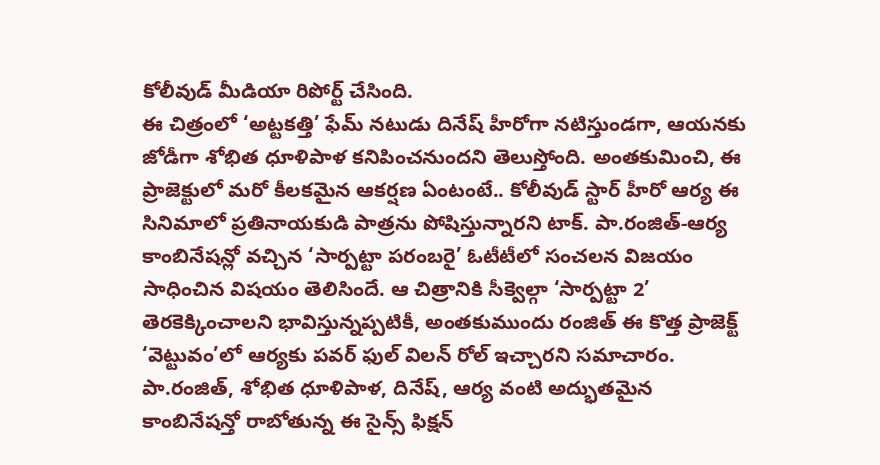కోలీవుడ్ మీడియా రిపోర్ట్ చేసింది.
ఈ చిత్రంలో ‘అట్టకత్తి’ ఫేమ్ నటుడు దినేష్ హీరోగా నటిస్తుండగా, ఆయనకు జోడీగా శోభిత ధూళిపాళ కనిపించనుందని తెలుస్తోంది. అంతకుమించి, ఈ ప్రాజెక్టులో మరో కీలకమైన ఆకర్షణ ఏంటంటే.. కోలీవుడ్ స్టార్ హీరో ఆర్య ఈ సినిమాలో ప్రతినాయకుడి పాత్రను పోషిస్తున్నారని టాక్. పా.రంజిత్-ఆర్య కాంబినేషన్లో వచ్చిన ‘సార్పట్టా పరంబరై’ ఓటీటీలో సంచలన విజయం సాధించిన విషయం తెలిసిందే. ఆ చిత్రానికి సీక్వెల్గా ‘సార్పట్టా 2’ తెరకెక్కించాలని భావిస్తున్నప్పటికీ, అంతకుముందు రంజిత్ ఈ కొత్త ప్రాజెక్ట్ ‘వెట్టువం’లో ఆర్యకు పవర్ ఫుల్ విలన్ రోల్ ఇచ్చారని సమాచారం.
పా.రంజిత్, శోభిత ధూళిపాళ, దినేష్, ఆర్య వంటి అద్భుతమైన కాంబినేషన్తో రాబోతున్న ఈ సైన్స్ ఫిక్షన్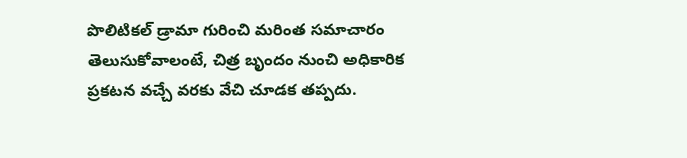పొలిటికల్ డ్రామా గురించి మరింత సమాచారం తెలుసుకోవాలంటే, చిత్ర బృందం నుంచి అధికారిక ప్రకటన వచ్చే వరకు వేచి చూడక తప్పదు.